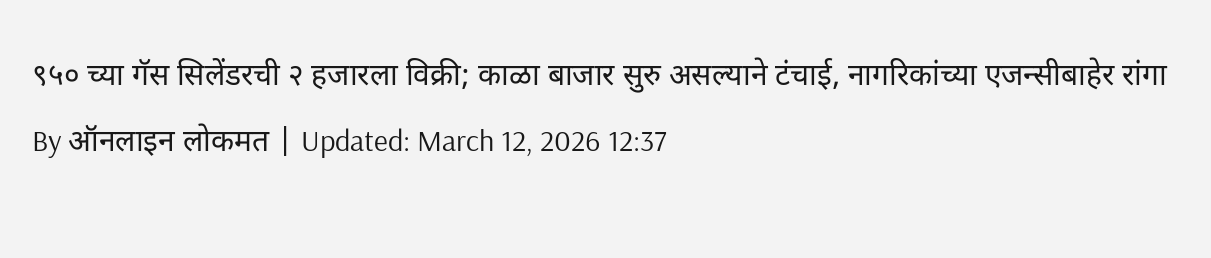९५० च्या गॅस सिलेंडरची २ हजारला विक्री; काळा बाजार सुरु असल्याने टंचाई, नागरिकांच्या एजन्सीबाहेर रांगा
By ऑनलाइन लोकमत | Updated: March 12, 2026 12:37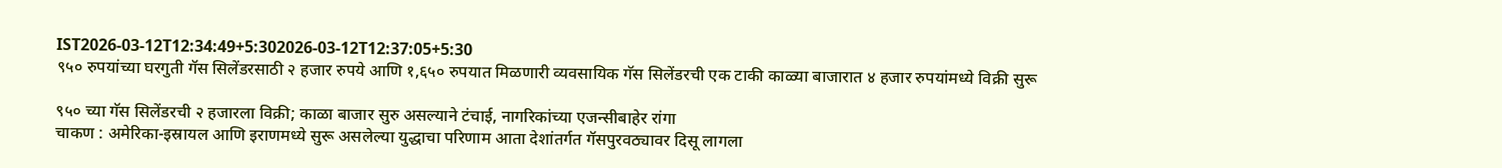IST2026-03-12T12:34:49+5:302026-03-12T12:37:05+5:30
९५० रुपयांच्या घरगुती गॅस सिलेंडरसाठी २ हजार रुपये आणि १,६५० रुपयात मिळणारी व्यवसायिक गॅस सिलेंडरची एक टाकी काळ्या बाजारात ४ हजार रुपयांमध्ये विक्री सुरू

९५० च्या गॅस सिलेंडरची २ हजारला विक्री; काळा बाजार सुरु असल्याने टंचाई, नागरिकांच्या एजन्सीबाहेर रांगा
चाकण : अमेरिका-इस्रायल आणि इराणमध्ये सुरू असलेल्या युद्धाचा परिणाम आता देशांतर्गत गॅसपुरवठ्यावर दिसू लागला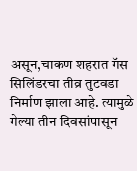असून,चाकण शहरात गॅस सिलिंडरचा तीव्र तुटवडा निर्माण झाला आहे. त्यामुळे गेल्या तीन दिवसांपासून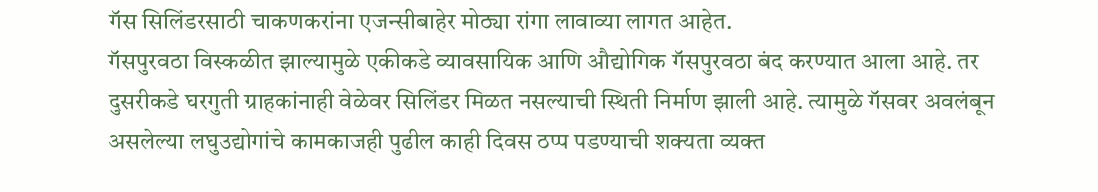गॅस सिलिंडरसाठी चाकणकरांना एजन्सीबाहेर मोठ्या रांगा लावाव्या लागत आहेत.
गॅसपुरवठा विस्कळीत झाल्यामुळे एकीकडे व्यावसायिक आणि औद्योगिक गॅसपुरवठा बंद करण्यात आला आहे. तर दुसरीकडे घरगुती ग्राहकांनाही वेळेवर सिलिंडर मिळत नसल्याची स्थिती निर्माण झाली आहे. त्यामुळे गॅसवर अवलंबून असलेल्या लघुउद्योगांचे कामकाजही पुढील काही दिवस ठप्प पडण्याची शक्यता व्यक्त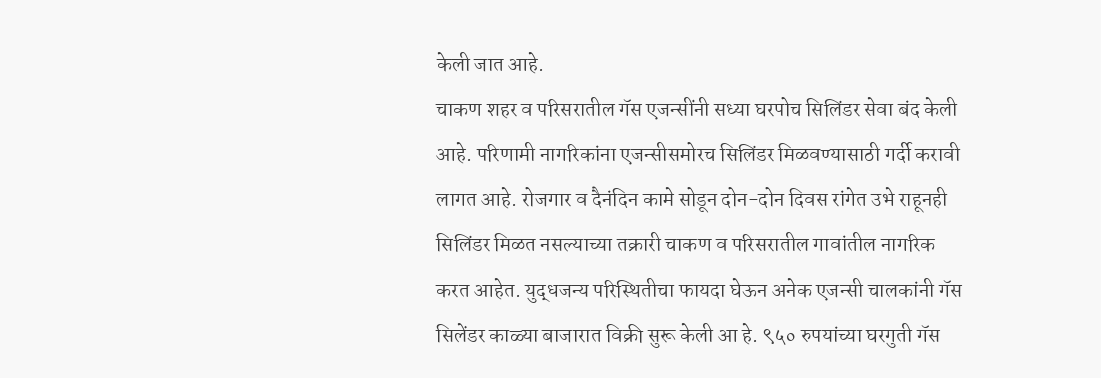केली जात आहे.
चाकण शहर व परिसरातील गॅस एजन्सींनी सध्या घरपोच सिलिंडर सेवा बंद केली आहे. परिणामी नागरिकांना एजन्सीसमोरच सिलिंडर मिळवण्यासाठी गर्दी करावी लागत आहे. रोजगार व दैनंदिन कामे सोडून दोन-दोन दिवस रांगेत उभे राहूनही सिलिंडर मिळत नसल्याच्या तक्रारी चाकण व परिसरातील गावांतील नागरिक करत आहेत. युद्धजन्य परिस्थितीचा फायदा घेऊन अनेक एजन्सी चालकांनी गॅस सिलेंडर काळ्या बाजारात विक्री सुरू केली आ हे. ९५० रुपयांच्या घरगुती गॅस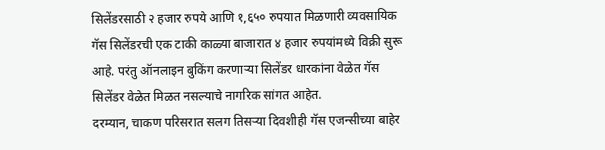सिलेंडरसाठी २ हजार रुपये आणि १,६५० रुपयात मिळणारी व्यवसायिक गॅस सिलेंडरची एक टाकी काळ्या बाजारात ४ हजार रुपयांमध्ये विक्री सुरू आहे. परंतु ऑनलाइन बुकिंग करणाऱ्या सिलेंडर धारकांना वेळेत गॅस सिलेंडर वेळेत मिळत नसल्याचे नागरिक सांगत आहेत.
दरम्यान, चाकण परिसरात सलग तिसऱ्या दिवशीही गॅस एजन्सीच्या बाहेर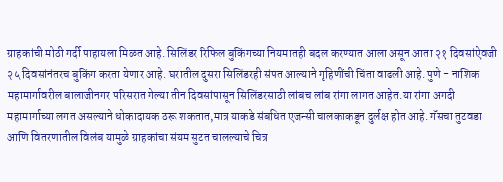ग्राहकांची मोठी गर्दी पाहायला मिळत आहे. सिलिंडर रिफिल बुकिंगच्या नियमातही बदल करण्यात आला असून आता २१ दिवसांऐवजी २५ दिवसांनंतरच बुकिंग करता येणार आहे. घरातील दुसरा सिलिंडरही संपत आल्याने गृहिणींची चिंता वाढली आहे. पुणे - नाशिक महामार्गावरील बालाजीनगर परिसरात गेल्या तीन दिवसांपासून सिलिंडरसाठी लांबच लांब रांगा लागत आहेत.या रांगा अगदी महामार्गाच्या लगत असल्याने धोकादायक ठरू शकतात,मात्र याकडे संबधित एजन्सी चालकाकडून दुर्लक्ष होत आहे. गॅसचा तुटवडा आणि वितरणातील विलंब यामुळे ग्राहकांचा संयम सुटत चालल्याचे चित्र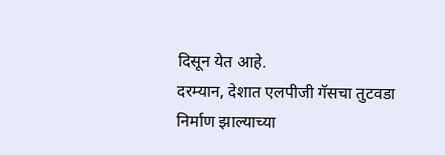दिसून येत आहे.
दरम्यान, देशात एलपीजी गॅसचा तुटवडा निर्माण झाल्याच्या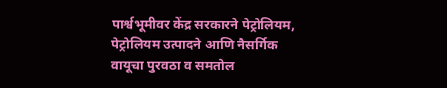पार्श्वभूमीवर केंद्र सरकारने पेट्रोलियम, पेट्रोलियम उत्पादने आणि नैसर्गिक वायूचा पुरवठा व समतोल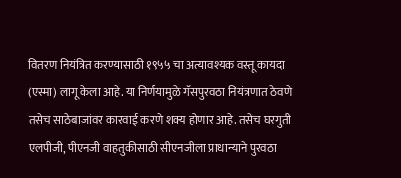वितरण नियंत्रित करण्यासाठी १९५५ चा अत्यावश्यक वस्तू कायदा (एस्मा) लागू केला आहे. या निर्णयामुळे गॅसपुरवठा नियंत्रणात ठेवणे तसेच साठेबाजांवर कारवाई करणे शक्य होणार आहे. तसेच घरगुती एलपीजी, पीएनजी वाहतुकीसाठी सीएनजीला प्राधान्याने पुरवठा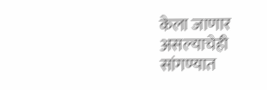केला जाणार असल्याचेही सांगण्यात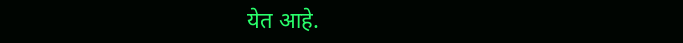येत आहे.